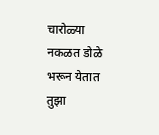चारोळ्या
नकळत डोळे भरून येतात
तुझा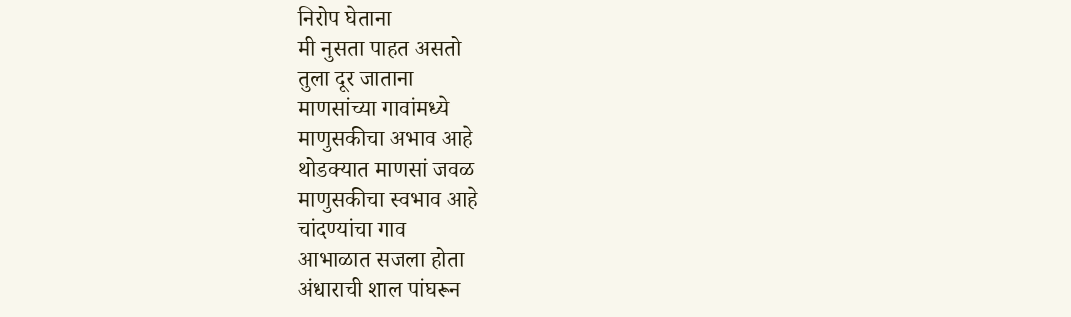निरोप घेताना
मी नुसता पाहत असतो
तुला दूर जाताना
माणसांच्या गावांमध्ये
माणुसकीचा अभाव आहे
थोडक्यात माणसां जवळ
माणुसकीचा स्वभाव आहे
चांदण्यांचा गाव
आभाळात सजला होता
अंधाराची शाल पांघरून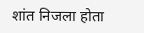शांत निजला होता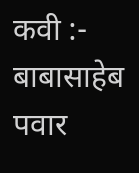कवी :-
बाबासाहेब पवार